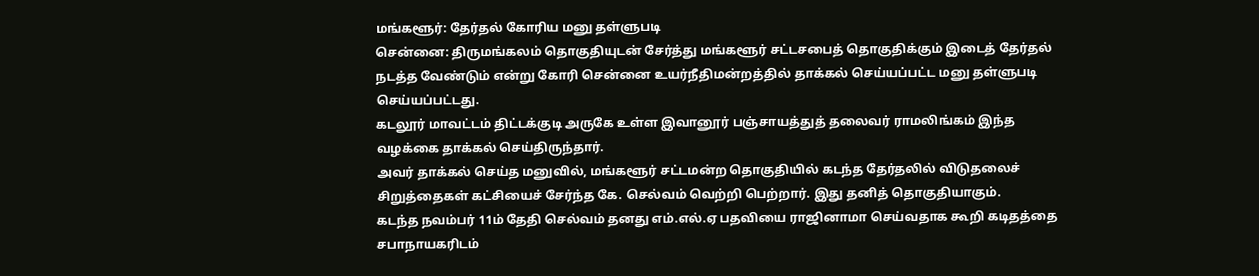மங்களூர்: தேர்தல் கோரிய மனு தள்ளுபடி
சென்னை: திருமங்கலம் தொகுதியுடன் சேர்த்து மங்களூர் சட்டசபைத் தொகுதிக்கும் இடைத் தேர்தல் நடத்த வேண்டும் என்று கோரி சென்னை உயர்நீதிமன்றத்தில் தாக்கல் செய்யப்பட்ட மனு தள்ளுபடி செய்யப்பட்டது.
கடலூர் மாவட்டம் திட்டக்குடி அருகே உள்ள இவானூர் பஞ்சாயத்துத் தலைவர் ராமலிங்கம் இந்த வழக்கை தாக்கல் செய்திருந்தார்.
அவர் தாக்கல் செய்த மனுவில், மங்களூர் சட்டமன்ற தொகுதியில் கடந்த தேர்தலில் விடுதலைச் சிறுத்தைகள் கட்சியைச் சேர்ந்த கே. செல்வம் வெற்றி பெற்றார். இது தனித் தொகுதியாகும்.
கடந்த நவம்பர் 11ம் தேதி செல்வம் தனது எம்.எல்.ஏ பதவியை ராஜினாமா செய்வதாக கூறி கடிதத்தை சபாநாயகரிடம்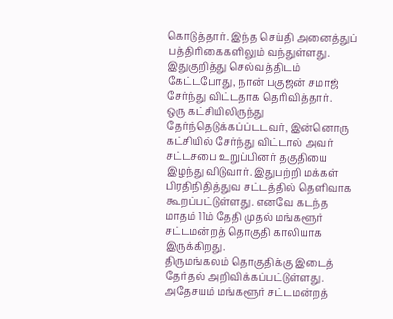கொடுத்தார். இந்த செய்தி அனைத்துப் பத்திரிகைகளிலும் வந்துள்ளது.
இதுகுறித்து செல்வத்திடம் கேட்டபோது, நான் பகுஜன் சமாஜ் சேர்ந்து விட்டதாக தெரிவித்தார்.
ஒரு கட்சியிலிருந்து தேர்ந்தெடுக்கப்ப்டடவர், இன்னொரு கட்சியில் சேர்ந்து விட்டால் அவர் சட்டசபை உறுப்பினர் தகுதியை இழந்து விடுவார். இதுபற்றி மக்கள் பிரதிநிதித்துவ சட்டத்தில் தெளிவாக கூறப்பட்டுள்ளது. எனவே கடந்த மாதம் 11ம் தேதி முதல் மங்களூர் சட்டமன்றத் தொகுதி காலியாக இருக்கிறது.
திருமங்கலம் தொகுதிக்கு இடைத் தேர்தல் அறிவிக்கப்பட்டுள்ளது. அதேசயம் மங்களூர் சட்டமன்றத்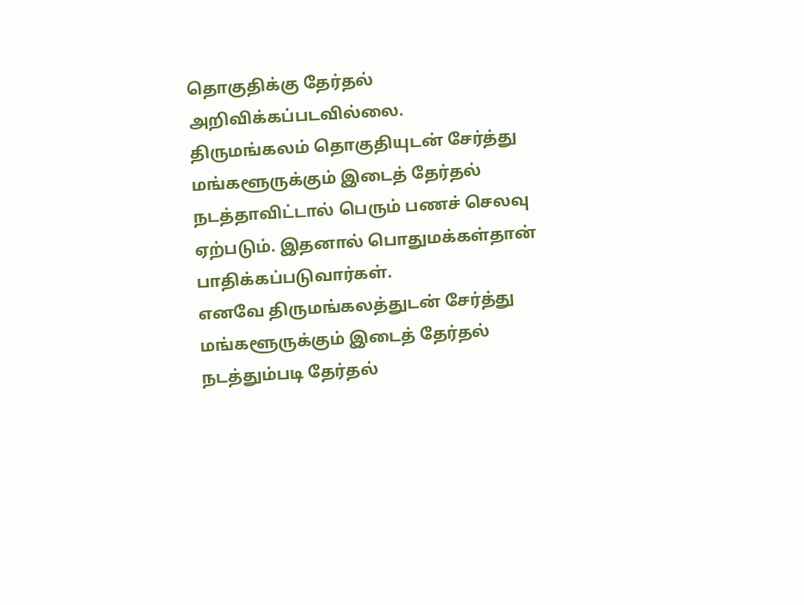தொகுதிக்கு தேர்தல் அறிவிக்கப்படவில்லை.
திருமங்கலம் தொகுதியுடன் சேர்த்து மங்களூருக்கும் இடைத் தேர்தல் நடத்தாவிட்டால் பெரும் பணச் செலவு ஏற்படும். இதனால் பொதுமக்கள்தான் பாதிக்கப்படுவார்கள்.
எனவே திருமங்கலத்துடன் சேர்த்து மங்களூருக்கும் இடைத் தேர்தல் நடத்தும்படி தேர்தல்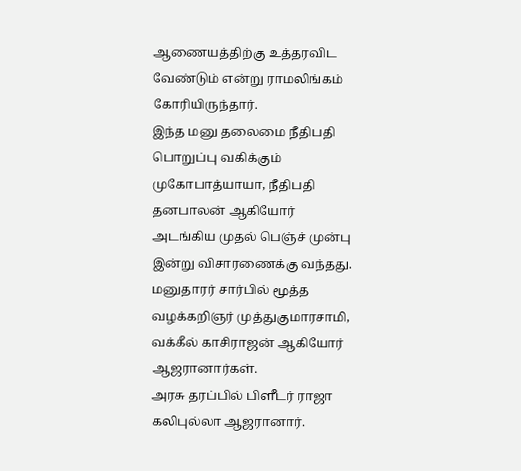ஆணையத்திற்கு உத்தரவிட வேண்டும் என்று ராமலிங்கம் கோரியிருந்தார்.
இந்த மனு தலைமை நீதிபதி பொறுப்பு வகிக்கும் முகோபாத்யாயா, நீதிபதி தனபாலன் ஆகியோர் அடங்கிய முதல் பெஞ்ச் முன்பு இன்று விசாரணைக்கு வந்தது.
மனுதாரர் சார்பில் மூத்த வழக்கறிஞர் முத்துகுமாரசாமி, வக்கீல் காசிராஜன் ஆகியோர் ஆஜரானார்கள்.
அரசு தரப்பில் பிளீடர் ராஜா கலிபுல்லா ஆஜரானார்.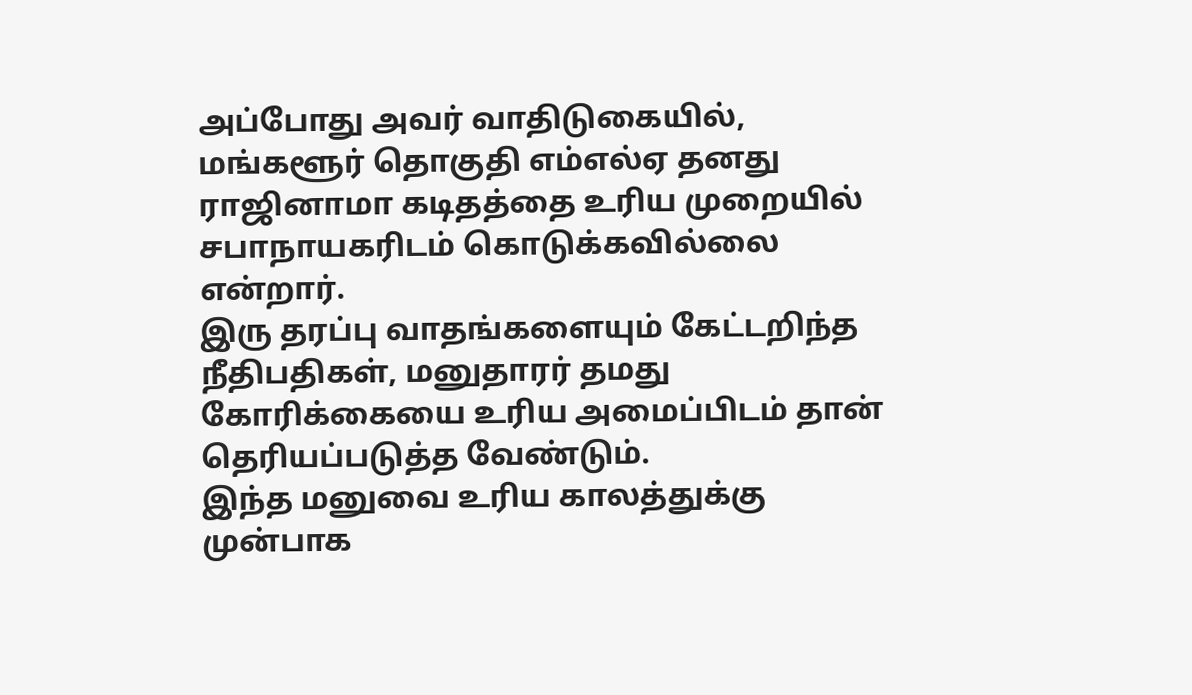அப்போது அவர் வாதிடுகையில், மங்களூர் தொகுதி எம்எல்ஏ தனது ராஜினாமா கடிதத்தை உரிய முறையில் சபாநாயகரிடம் கொடுக்கவில்லை என்றார்.
இரு தரப்பு வாதங்களையும் கேட்டறிந்த நீதிபதிகள், மனுதாரர் தமது கோரிக்கையை உரிய அமைப்பிடம் தான் தெரியப்படுத்த வேண்டும்.
இந்த மனுவை உரிய காலத்துக்கு முன்பாக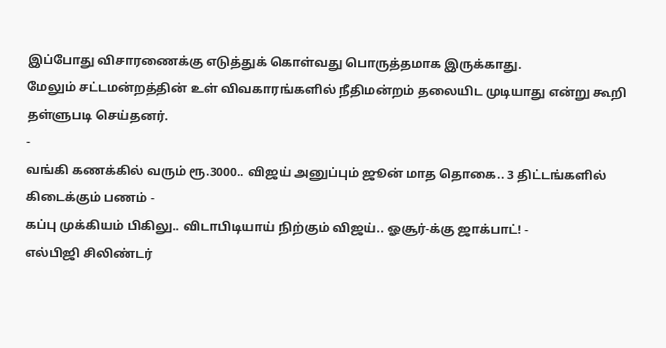இப்போது விசாரணைக்கு எடுத்துக் கொள்வது பொருத்தமாக இருக்காது.
மேலும் சட்டமன்றத்தின் உள் விவகாரங்களில் நீதிமன்றம் தலையிட முடியாது என்று கூறி தள்ளுபடி செய்தனர்.
-
வங்கி கணக்கில் வரும் ரூ.3000.. விஜய் அனுப்பும் ஜூன் மாத தொகை.. 3 திட்டங்களில் கிடைக்கும் பணம் -
கப்பு முக்கியம் பிகிலு.. விடாபிடியாய் நிற்கும் விஜய்.. ஓசூர்-க்கு ஜாக்பாட்! -
எல்பிஜி சிலிண்டர்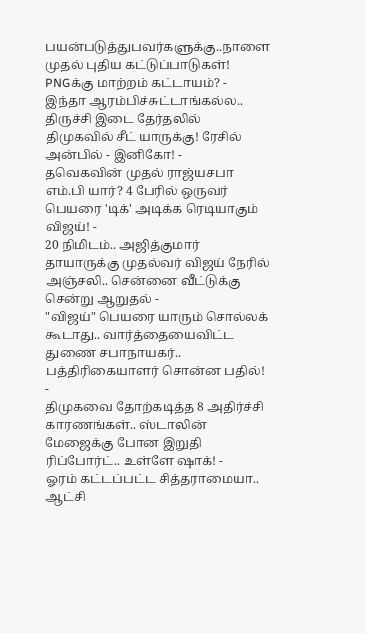பயன்படுத்துபவர்களுக்கு..நாளை முதல் புதிய கட்டுப்பாடுகள்! PNGக்கு மாற்றம் கட்டாயம்? -
இந்தா ஆரம்பிச்சுட்டாங்கல்ல.. திருச்சி இடை தேர்தலில் திமுகவில் சீட் யாருக்கு! ரேசில் அன்பில் - இனிகோ! -
தவெகவின் முதல் ராஜ்யசபா எம்.பி யார்? 4 பேரில் ஒருவர் பெயரை 'டிக்' அடிக்க ரெடியாகும் விஜய்! -
20 நிமிடம்.. அஜித்குமார் தாயாருக்கு முதல்வர் விஜய் நேரில் அஞ்சலி.. சென்னை வீட்டுக்கு சென்று ஆறுதல் -
"விஜய்" பெயரை யாரும் சொல்லக் கூடாது.. வார்த்தையைவிட்ட துணை சபாநாயகர்.. பத்திரிகையாளர் சொன்ன பதில்! -
திமுகவை தோற்கடித்த 8 அதிர்ச்சி காரணங்கள்.. ஸ்டாலின் மேஜைக்கு போன இறுதி ரிப்போர்ட்.. உள்ளே ஷாக்! -
ஓரம் கட்டப்பட்ட சித்தராமையா.. ஆட்சி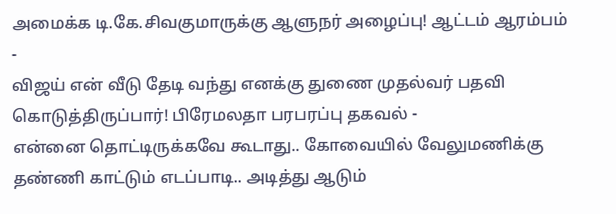அமைக்க டி.கே.சிவகுமாருக்கு ஆளுநர் அழைப்பு! ஆட்டம் ஆரம்பம் -
விஜய் என் வீடு தேடி வந்து எனக்கு துணை முதல்வர் பதவி கொடுத்திருப்பார்! பிரேமலதா பரபரப்பு தகவல் -
என்னை தொட்டிருக்கவே கூடாது.. கோவையில் வேலுமணிக்கு தண்ணி காட்டும் எடப்பாடி.. அடித்து ஆடும்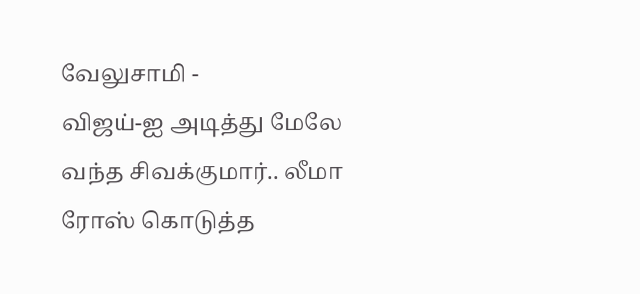வேலுசாமி -
விஜய்-ஐ அடித்து மேலே வந்த சிவக்குமார்.. லீமா ரோஸ் கொடுத்த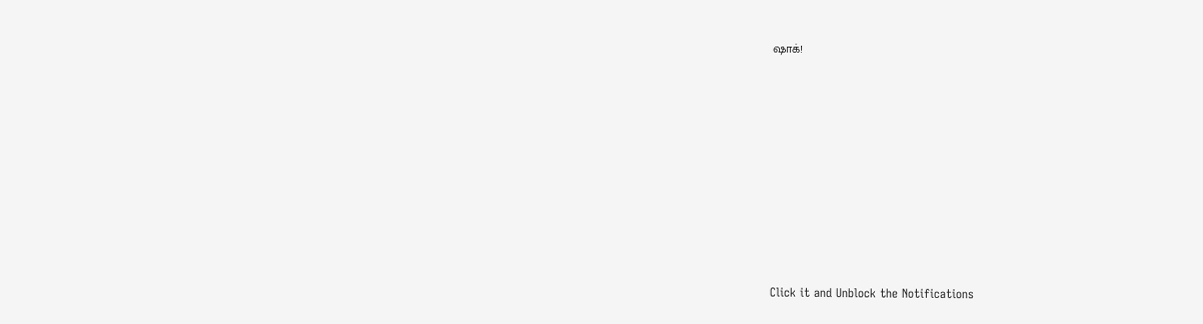ஷாக்!












Click it and Unblock the Notifications